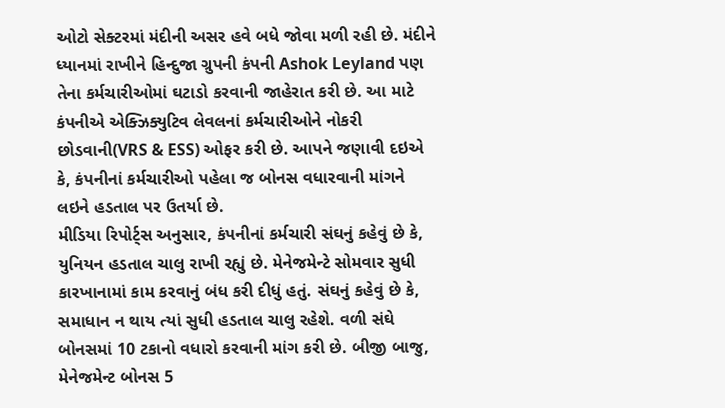ઓટો સેક્ટરમાં મંદીની અસર હવે બધે જોવા મળી રહી છે. મંદીને ધ્યાનમાં રાખીને હિન્દુજા ગ્રુપની કંપની Ashok Leyland પણ તેના કર્મચારીઓમાં ઘટાડો કરવાની જાહેરાત કરી છે. આ માટે કંપનીએ એક્ઝિક્યુટિવ લેવલનાં કર્મચારીઓને નોકરી છોડવાની(VRS & ESS) ઓફર કરી છે. આપને જણાવી દઇએ કે, કંપનીનાં કર્મચારીઓ પહેલા જ બોનસ વધારવાની માંગને લઇને હડતાલ પર ઉતર્યા છે.
મીડિયા રિપોર્ટ્સ અનુસાર, કંપનીનાં કર્મચારી સંઘનું કહેવું છે કે, યુનિયન હડતાલ ચાલુ રાખી રહ્યું છે. મેનેજમેન્ટે સોમવાર સુધી કારખાનામાં કામ કરવાનું બંધ કરી દીધું હતું. સંઘનું કહેવું છે કે, સમાધાન ન થાય ત્યાં સુધી હડતાલ ચાલુ રહેશે. વળી સંઘે બોનસમાં 10 ટકાનો વધારો કરવાની માંગ કરી છે. બીજી બાજુ, મેનેજમેન્ટ બોનસ 5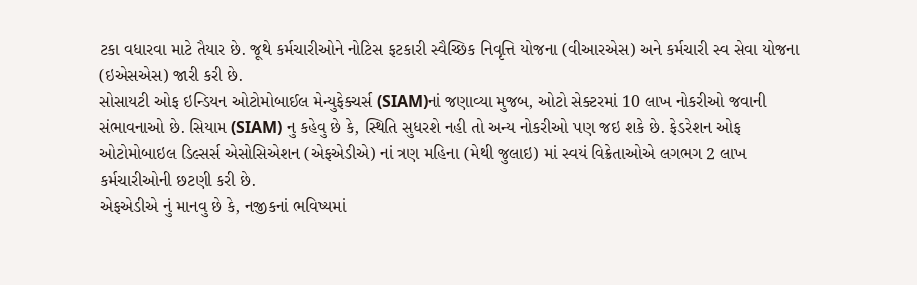ટકા વધારવા માટે તૈયાર છે. જૂથે કર્મચારીઓને નોટિસ ફટકારી સ્વૈચ્છિક નિવૃત્તિ યોજના (વીઆરએસ) અને કર્મચારી સ્વ સેવા યોજના (ઇએસએસ) જારી કરી છે.
સોસાયટી ઓફ ઇન્ડિયન ઓટોમોબાઈલ મેન્યુફેક્ચર્સ (SIAM)નાં જણાવ્યા મુજબ, ઓટો સેક્ટરમાં 10 લાખ નોકરીઓ જવાની સંભાવનાઓ છે. સિયામ (SIAM) નુ કહેવુ છે કે, સ્થિતિ સુધરશે નહી તો અન્ય નોકરીઓ પણ જઇ શકે છે. ફેડરેશન ઓફ ઓટોમોબાઇલ ડિલ્સર્સ એસોસિએશન (એફએડીએ) નાં ત્રણ મહિના (મેથી જુલાઇ) માં સ્વયં વિક્રેતાઓએ લગભગ 2 લાખ કર્મચારીઓની છટણી કરી છે.
એફએડીએ નું માનવુ છે કે, નજીકનાં ભવિષ્યમાં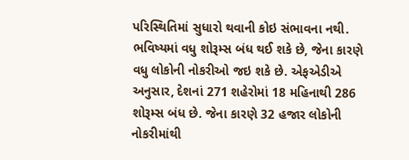પરિસ્થિતિમાં સુધારો થવાની કોઇ સંભાવના નથી. ભવિષ્યમાં વધુ શોરૂમ્સ બંધ થઈ શકે છે, જેના કારણે વધુ લોકોની નોકરીઓ જઇ શકે છે. એફએડીએ અનુસાર, દેશનાં 271 શહેરોમાં 18 મહિનાથી 286 શોરૂમ્સ બંધ છે. જેના કારણે 32 હજાર લોકોની નોકરીમાંથી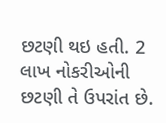છટણી થઇ હતી. 2 લાખ નોકરીઓની છટણી તે ઉપરાંત છે.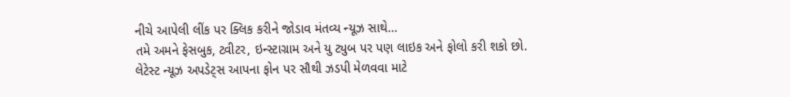નીચે આપેલી લીંક પર ક્લિક કરીને જોડાવ મંતવ્ય ન્યૂઝ સાથે…
તમે અમને ફેસબુક, ટ્વીટર, ઇન્સ્ટાગ્રામ અને યુ ટ્યુબ પર પણ લાઇક અને ફોલો કરી શકો છો.
લેટેસ્ટ ન્યૂઝ અપડેટ્સ આપના ફોન પર સૌથી ઝડપી મેળવવા માટે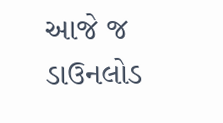આજે જ ડાઉનલોડ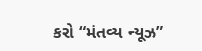કરો “મંતવ્ય ન્યૂઝ”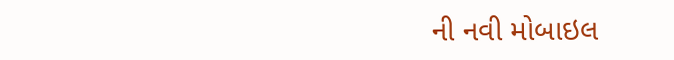ની નવી મોબાઇલ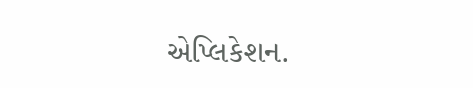એપ્લિકેશન.